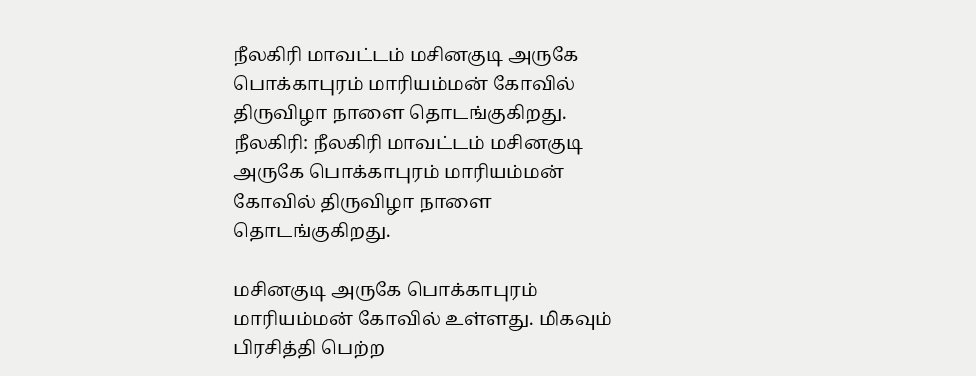நீலகிரி மாவட்டம் மசினகுடி அருகே பொக்காபுரம் மாரியம்மன் கோவில் திருவிழா நாளை தொடங்குகிறது.
நீலகிரி: நீலகிரி மாவட்டம் மசினகுடி அருகே பொக்காபுரம் மாரியம்மன் கோவில் திருவிழா நாளை தொடங்குகிறது.

மசினகுடி அருகே பொக்காபுரம் மாரியம்மன் கோவில் உள்ளது. மிகவும் பிரசித்தி பெற்ற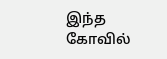இந்த கோவில்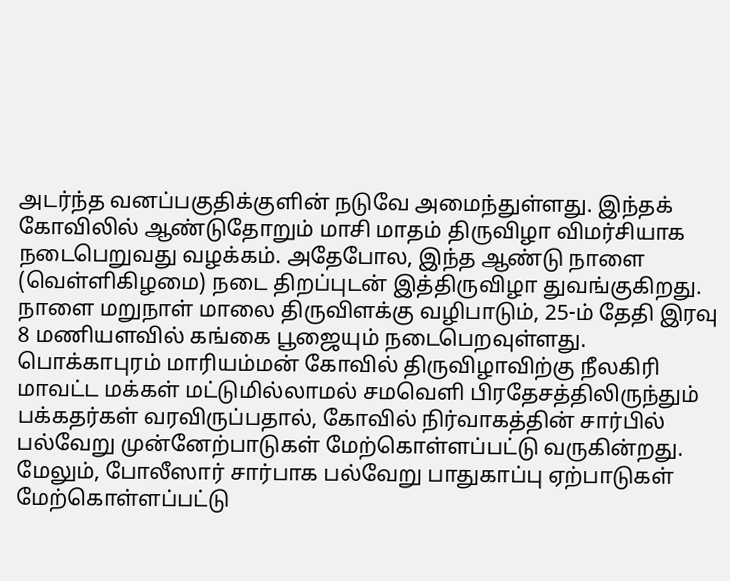அடர்ந்த வனப்பகுதிக்குளின் நடுவே அமைந்துள்ளது. இந்தக் கோவிலில் ஆண்டுதோறும் மாசி மாதம் திருவிழா விமர்சியாக நடைபெறுவது வழக்கம். அதேபோல, இந்த ஆண்டு நாளை (வெள்ளிகிழமை) நடை திறப்புடன் இத்திருவிழா துவங்குகிறது. நாளை மறுநாள் மாலை திருவிளக்கு வழிபாடும், 25-ம் தேதி இரவு 8 மணியளவில் கங்கை பூஜையும் நடைபெறவுள்ளது.
பொக்காபுரம் மாரியம்மன் கோவில் திருவிழாவிற்கு நீலகிரி மாவட்ட மக்கள் மட்டுமில்லாமல் சமவெளி பிரதேசத்திலிருந்தும் பக்கதர்கள் வரவிருப்பதால், கோவில் நிர்வாகத்தின் சார்பில் பல்வேறு முன்னேற்பாடுகள் மேற்கொள்ளப்பட்டு வருகின்றது. மேலும், போலீஸார் சார்பாக பல்வேறு பாதுகாப்பு ஏற்பாடுகள் மேற்கொள்ளப்பட்டு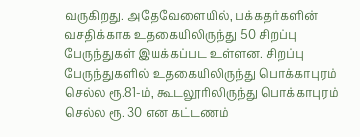வருகிறது. அதேவேளையில், பக்கதர்களின் வசதிக்காக உதகையிலிருந்து 50 சிறப்பு பேருந்துகள் இயக்கப்பட உள்ளன. சிறப்பு பேருந்துகளில் உதகையிலிருந்து பொக்காபுரம் செல்ல ரூ.81-ம், கூடலூரிலிருந்து பொக்காபுரம் செல்ல ரூ. 30 என கட்டணம்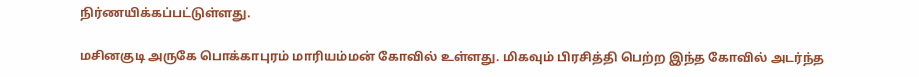நிர்ணயிக்கப்பட்டுள்ளது.

மசினகுடி அருகே பொக்காபுரம் மாரியம்மன் கோவில் உள்ளது. மிகவும் பிரசித்தி பெற்ற இந்த கோவில் அடர்ந்த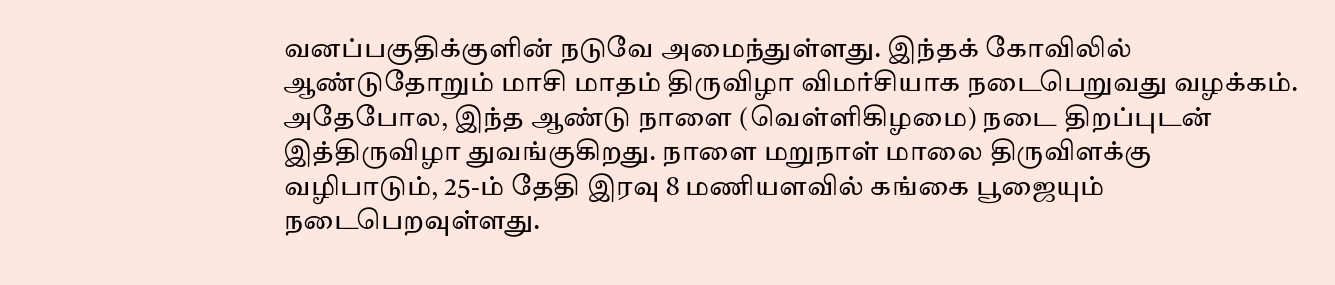வனப்பகுதிக்குளின் நடுவே அமைந்துள்ளது. இந்தக் கோவிலில் ஆண்டுதோறும் மாசி மாதம் திருவிழா விமர்சியாக நடைபெறுவது வழக்கம். அதேபோல, இந்த ஆண்டு நாளை (வெள்ளிகிழமை) நடை திறப்புடன் இத்திருவிழா துவங்குகிறது. நாளை மறுநாள் மாலை திருவிளக்கு வழிபாடும், 25-ம் தேதி இரவு 8 மணியளவில் கங்கை பூஜையும் நடைபெறவுள்ளது.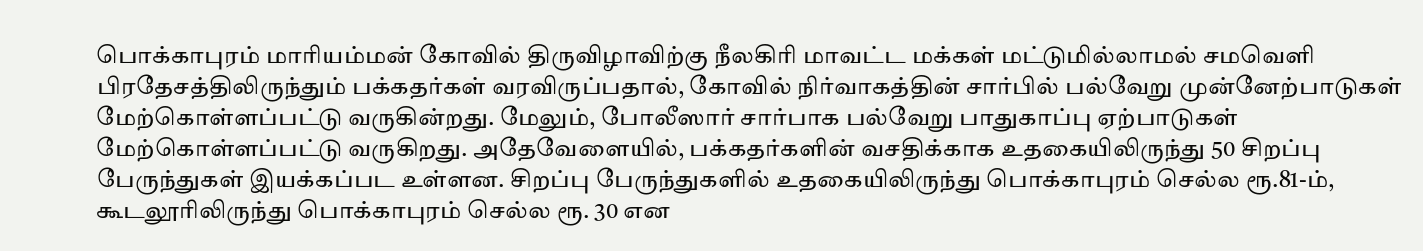பொக்காபுரம் மாரியம்மன் கோவில் திருவிழாவிற்கு நீலகிரி மாவட்ட மக்கள் மட்டுமில்லாமல் சமவெளி பிரதேசத்திலிருந்தும் பக்கதர்கள் வரவிருப்பதால், கோவில் நிர்வாகத்தின் சார்பில் பல்வேறு முன்னேற்பாடுகள் மேற்கொள்ளப்பட்டு வருகின்றது. மேலும், போலீஸார் சார்பாக பல்வேறு பாதுகாப்பு ஏற்பாடுகள் மேற்கொள்ளப்பட்டு வருகிறது. அதேவேளையில், பக்கதர்களின் வசதிக்காக உதகையிலிருந்து 50 சிறப்பு பேருந்துகள் இயக்கப்பட உள்ளன. சிறப்பு பேருந்துகளில் உதகையிலிருந்து பொக்காபுரம் செல்ல ரூ.81-ம், கூடலூரிலிருந்து பொக்காபுரம் செல்ல ரூ. 30 என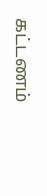கட்டணம்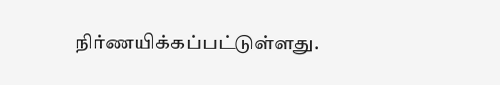நிர்ணயிக்கப்பட்டுள்ளது.